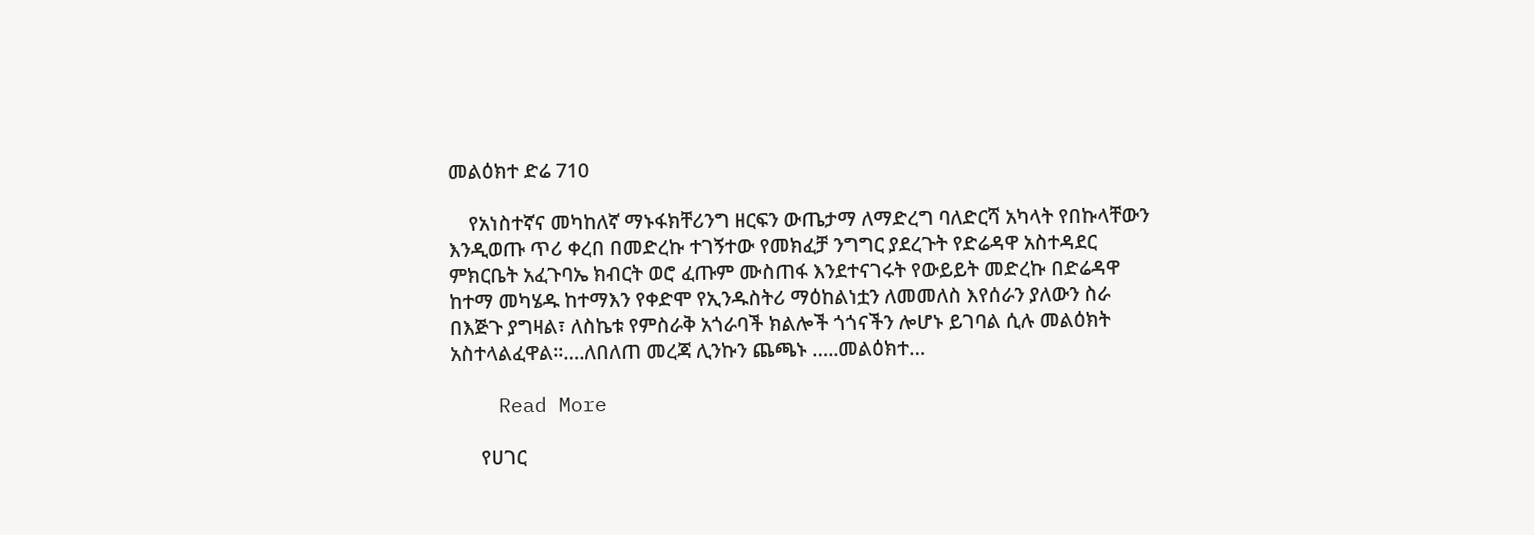መልዕክተ ድሬ 710

    የአነስተኛና መካከለኛ ማኑፋክቸሪንግ ዘርፍን ውጤታማ ለማድረግ ባለድርሻ አካላት የበኩላቸውን እንዲወጡ ጥሪ ቀረበ በመድረኩ ተገኝተው የመክፈቻ ንግግር ያደረጉት የድሬዳዋ አስተዳደር ምክርቤት አፈጉባኤ ክብርት ወሮ ፈጡም ሙስጠፋ እንደተናገሩት የውይይት መድረኩ በድሬዳዋ ከተማ መካሄዱ ከተማእን የቀድሞ የኢንዱስትሪ ማዕከልነቷን ለመመለስ እየሰራን ያለውን ስራ በእጅጉ ያግዛል፣ ለስኬቱ የምስራቅ አጎራባች ክልሎች ጎጎናችን ሎሆኑ ይገባል ሲሉ መልዕክት አስተላልፈዋል፡፡….ለበለጠ መረጃ ሊንኩን ጨጫኑ …..መልዕክተ…

    Read More

      የሀገር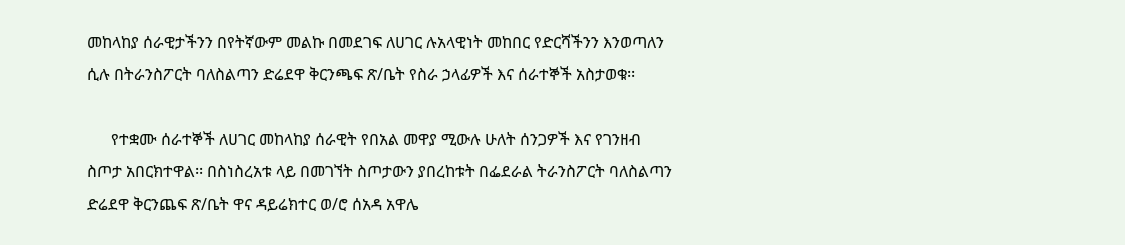መከላከያ ሰራዊታችንን በየትኛውም መልኩ በመደገፍ ለሀገር ሉአላዊነት መከበር የድርሻችንን እንወጣለን ሲሉ በትራንስፖርት ባለስልጣን ድሬደዋ ቅርንጫፍ ጽ/ቤት የስራ ኃላፊዎች እና ሰራተኞች አስታወቁ፡፡

      የተቋሙ ሰራተኞች ለሀገር መከላከያ ሰራዊት የበአል መዋያ ሚውሉ ሁለት ሰንጋዎች እና የገንዘብ ስጦታ አበርክተዋል፡፡ በስነስረአቱ ላይ በመገኘት ስጦታውን ያበረከቱት በፌደራል ትራንስፖርት ባለስልጣን ድሬደዋ ቅርንጨፍ ጽ/ቤት ዋና ዳይሬክተር ወ/ሮ ሰአዳ አዋሌ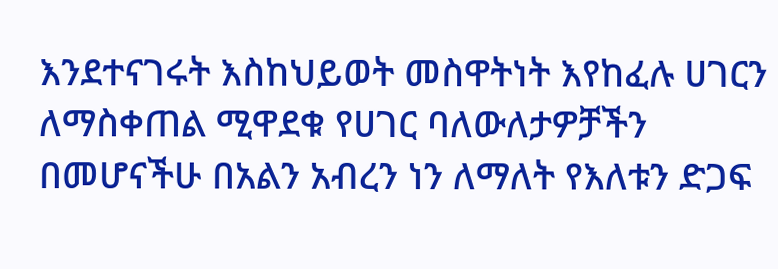እንደተናገሩት እስከህይወት መስዋትነት እየከፈሉ ሀገርን ለማስቀጠል ሚዋደቁ የሀገር ባለውለታዎቻችን በመሆናችሁ በአልን አብረን ነን ለማለት የእለቱን ድጋፍ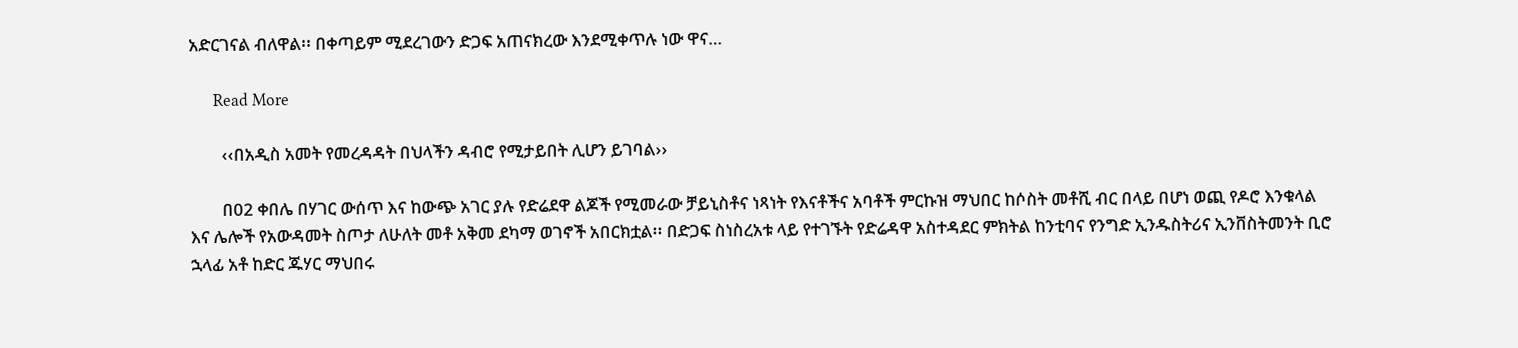አድርገናል ብለዋል፡፡ በቀጣይም ሚደረገውን ድጋፍ አጠናክረው እንደሚቀጥሉ ነው ዋና…

      Read More

        ‹‹በአዲስ አመት የመረዳዳት በህላችን ዳብሮ የሚታይበት ሊሆን ይገባል››

        በ02 ቀበሌ በሃገር ውሰጥ እና ከውጭ አገር ያሉ የድሬደዋ ልጆች የሚመራው ቻይኒስቶና ነጻነት የእናቶችና አባቶች ምርኩዝ ማህበር ከሶስት መቶሺ ብር በላይ በሆነ ወጪ የዶሮ እንቁላል እና ሌሎች የአውዳመት ስጦታ ለሁለት መቶ አቅመ ደካማ ወገኖች አበርክቷል፡፡ በድጋፍ ስነስረአቱ ላይ የተገኙት የድሬዳዋ አስተዳደር ምክትል ከንቲባና የንግድ ኢንዱስትሪና ኢንቨስትመንት ቢሮ ኋላፊ አቶ ከድር ጁሃር ማህበሩ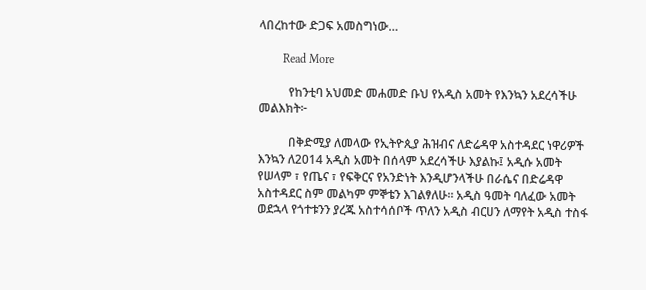ላበረከተው ድጋፍ አመስግነው…

        Read More

          የከንቲባ አህመድ መሐመድ ቡህ የአዲስ አመት የእንኳን አደረሳችሁ መልእክት፦

          በቅድሚያ ለመላው የኢትዮጲያ ሕዝብና ለድሬዳዋ አስተዳደር ነዋሪዎች እንኳን ለ2014 አዲስ አመት በሰላም አደረሳችሁ እያልኩ፤ አዲሱ አመት የሠላም ፣ የጤና ፣ የፍቅርና የአንድነት እንዲሆንላችሁ በራሴና በድሬዳዋ አስተዳደር ስም መልካም ምኞቴን እገልፃለሁ። አዲስ ዓመት ባለፈው አመት ወደኋላ የጎተቱንን ያረጁ አስተሳሰቦች ጥለን አዲስ ብርሀን ለማየት አዲስ ተስፋ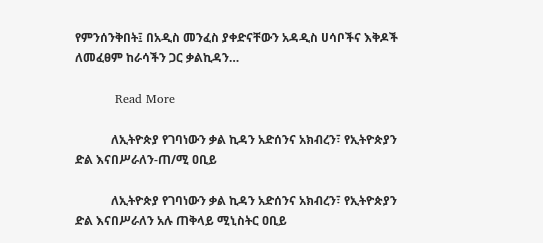የምንሰንቅበት፤ በአዲስ መንፈስ ያቀድናቸውን አዳዲስ ሀሳቦችና እቅዶች ለመፈፀም ከራሳችን ጋር ቃልኪዳን…

          Read More

            ለኢትዮጵያ የገባነውን ቃል ኪዳን አድሰንና አክብረን፣ የኢትዮጵያን ድል እናበሥራለን-ጠ/ሚ ዐቢይ

            ለኢትዮጵያ የገባነውን ቃል ኪዳን አድሰንና አክብረን፣ የኢትዮጵያን ድል እናበሥራለን አሉ ጠቅላይ ሚኒስትር ዐቢይ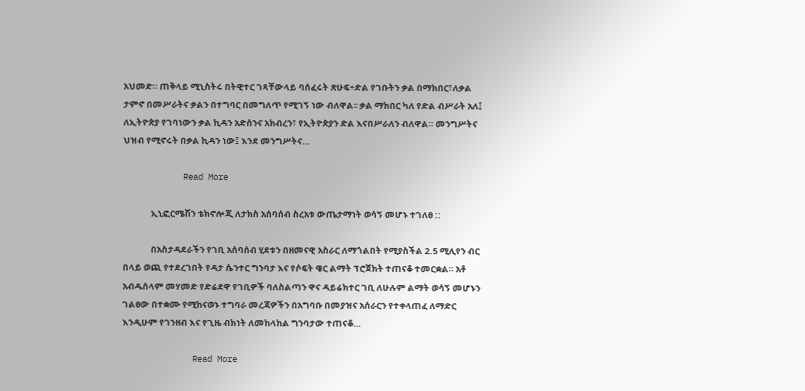አህመድ። ጠቅላይ ሚኒስትሩ በትዊተር ገጻቸውላይ ባሰፈሩት ጽሁፍ÷ድል የገቡትን ቃል በማክበር፣ለቃል ታምኖ በመሥራትና ቃልን በተግባር በመግለጥ የሚገኝ ነው ብለዋል፡፡ ቃል ማክበር ካለ የድል ብሥራት አለ፤ ለኢትዮጵያ የገባነውን ቃል ኪዳን አድሰንና አክብረን፣ የኢትዮጵያን ድል እናበሥራለን ብለዋል። መንግሥትና ህዝብ የሚኖሩት በቃል ኪዳን ነው፤ እንደ መንግሥትና…

            Read More

              ኢኒፎርሜሽን ቴክኖሎጂ ለታክስ አሰባሰብ ስረአቱ ውጤታማነት ወሳኝ መሆኑ ተገለፀ ::

              በአስታዳደራችን የገቢ አሰባሰብ ሂደቱን በዘመናዊ አስራር ለማጎልበት የሚያስችል 2.5 ሚሊየን ብር በላይ ወጪ የተደረገበት የዳታ ሴንተር ግንባታ እና የሶፍት ዌር ልማት ፕሮጀክት ተጠናቆ ተመርቋል። አቶ አብዱሰላም መሃመድ የድሬደዋ የገቢዎች ባለስልጣን ዋና ዳይሬክተር ገቢ ለሁሉም ልማት ወሳኝ መሆኑን ገልፀው በተቋሙ የሚከናወኑ ተግባራ መረጃዎችን በአግባቡ በመያዝና አሰራርን የተቀላጠፈ ለማድር እንዲሁም የገንዘብ እና የጊዜ ብክነት ለመከላከል ግንባታው ተጠናቆ…

              Read More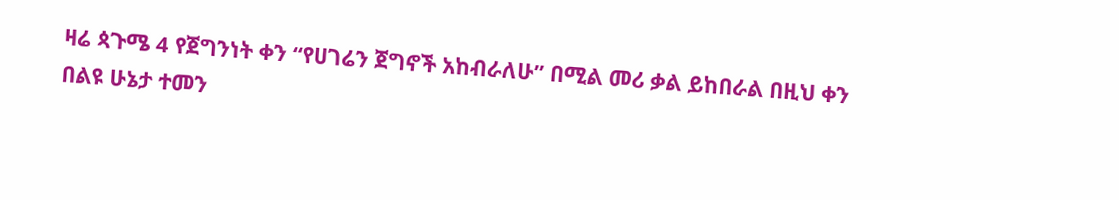ዛሬ ጳጉሜ 4 የጀግንነት ቀን “የሀገሬን ጀግኖች አከብራለሁ” በሚል መሪ ቃል ይከበራል በዚህ ቀን በልዩ ሁኔታ ተመን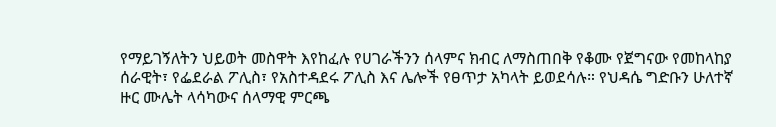የማይገኝለትን ህይወት መስዋት እየከፈሉ የሀገራችንን ሰላምና ክብር ለማስጠበቅ የቆሙ የጀግናው የመከላከያ ሰራዊት፣ የፌደራል ፖሊስ፣ የአስተዳደሩ ፖሊስ እና ሌሎች የፀጥታ አካላት ይወደሳሉ። የህዳሴ ግድቡን ሁለተኛ ዙር ሙሌት ላሳካውና ሰላማዊ ምርጫ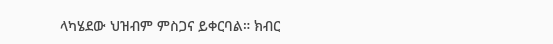ላካሄደው ህዝብም ምስጋና ይቀርባል። ክብር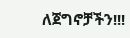ለጀግኖቻችን!!!